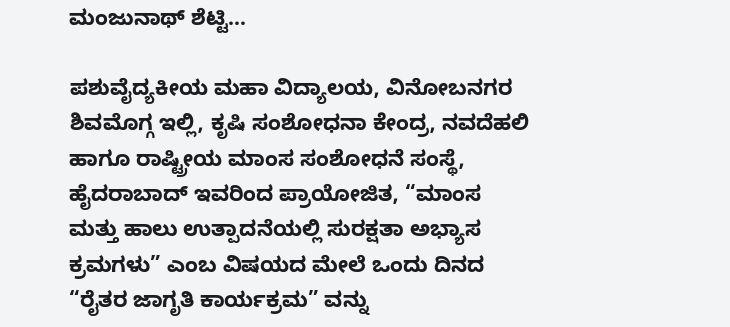ಮಂಜುನಾಥ್ ಶೆಟ್ಟಿ…

ಪಶುವೈದ್ಯಕೀಯ ಮಹಾ ವಿದ್ಯಾಲಯ, ವಿನೋಬನಗರ ಶಿವಮೊಗ್ಗ ಇಲ್ಲಿ, ಕೃಷಿ ಸಂಶೋಧನಾ ಕೇಂದ್ರ, ನವದೆಹಲಿ ಹಾಗೂ ರಾಷ್ಟ್ರೀಯ ಮಾಂಸ ಸಂಶೋಧನೆ ಸಂಸ್ಥೆ, ಹೈದರಾಬಾದ್ ಇವರಿಂದ ಪ್ರಾಯೋಜಿತ, “ಮಾಂಸ ಮತ್ತು ಹಾಲು ಉತ್ಪಾದನೆಯಲ್ಲಿ ಸುರಕ್ಷತಾ ಅಭ್ಯಾಸ ಕ್ರಮಗಳು” ಎಂಬ ವಿಷಯದ ಮೇಲೆ ಒಂದು ದಿನದ “ರೈತರ ಜಾಗೃತಿ ಕಾರ್ಯಕ್ರಮ” ವನ್ನು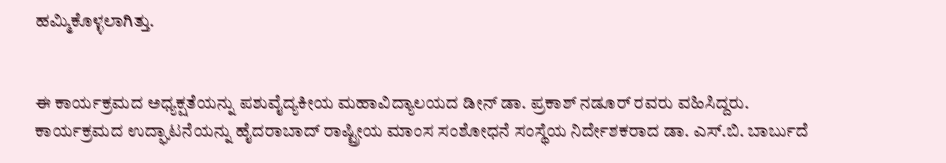ಹಮ್ಮಿಕೊಳ್ಳಲಾಗಿತ್ತು.


ಈ ಕಾರ್ಯಕ್ರಮದ ಅಧ್ಯಕ್ಷತೆಯನ್ನು ಪಶುವೈದ್ಯಕೀಯ ಮಹಾವಿದ್ಯಾಲಯದ ಡೀನ್ ಡಾ. ಪ್ರಕಾಶ್ ನಡೂರ್ ರವರು ವಹಿಸಿದ್ದರು. ಕಾರ್ಯಕ್ರಮದ ಉದ್ಘಾಟನೆಯನ್ನು ಹೈದರಾಬಾದ್ ರಾಷ್ಟ್ರೀಯ ಮಾಂಸ ಸಂಶೋಧನೆ ಸಂಸ್ಥೆಯ ನಿರ್ದೇಶಕರಾದ ಡಾ. ಎಸ್.ಬಿ. ಬಾರ್ಬುದೆ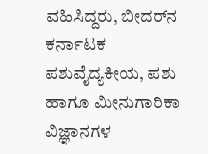ವಹಿಸಿದ್ದರು, ಬೀದರ್‌ನ ಕರ್ನಾಟಕ ಪಶುವೈದ್ಯಕೀಯ, ಪಶು ಹಾಗೂ ಮೀನುಗಾರಿಕಾ ವಿಜ್ಞಾನಗಳ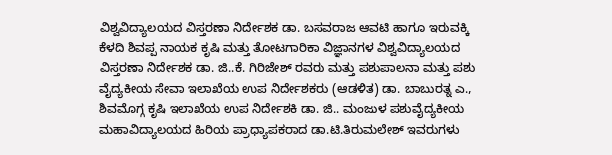ವಿಶ್ವವಿದ್ಯಾಲಯದ ವಿಸ್ತರಣಾ ನಿರ್ದೇಶಕ ಡಾ. ಬಸವರಾಜ ಆವಟಿ ಹಾಗೂ ಇರುವಕ್ಕಿ ಕೆಳದಿ ಶಿವಪ್ಪ ನಾಯಕ ಕೃಷಿ ಮತ್ತು ತೋಟಗಾರಿಕಾ ವಿಜ್ಞಾನಗಳ ವಿಶ್ವವಿದ್ಯಾಲಯದ ವಿಸ್ತರಣಾ ನಿರ್ದೇಶಕ ಡಾ. ಜಿ..ಕೆ. ಗಿರಿಜೇಶ್ ರವರು ಮತ್ತು ಪಶುಪಾಲನಾ ಮತ್ತು ಪಶು ವೈದ್ಯಕೀಯ ಸೇವಾ ಇಲಾಖೆಯ ಉಪ ನಿರ್ದೇಶಕರು (ಆಡಳಿತ) ಡಾ. ಬಾಬುರತ್ನ ಎ., ಶಿವಮೊಗ್ಗ ಕೃಷಿ ಇಲಾಖೆಯ ಉಪ ನಿರ್ದೇಶಕಿ ಡಾ. ಜಿ.. ಮಂಜುಳ ಪಶುವೈದ್ಯಕೀಯ ಮಹಾವಿದ್ಯಾಲಯದ ಹಿರಿಯ ಪ್ರಾಧ್ಯಾಪಕರಾದ ಡಾ.ಟಿ.ತಿರುಮಲೇಶ್ ಇವರುಗಳು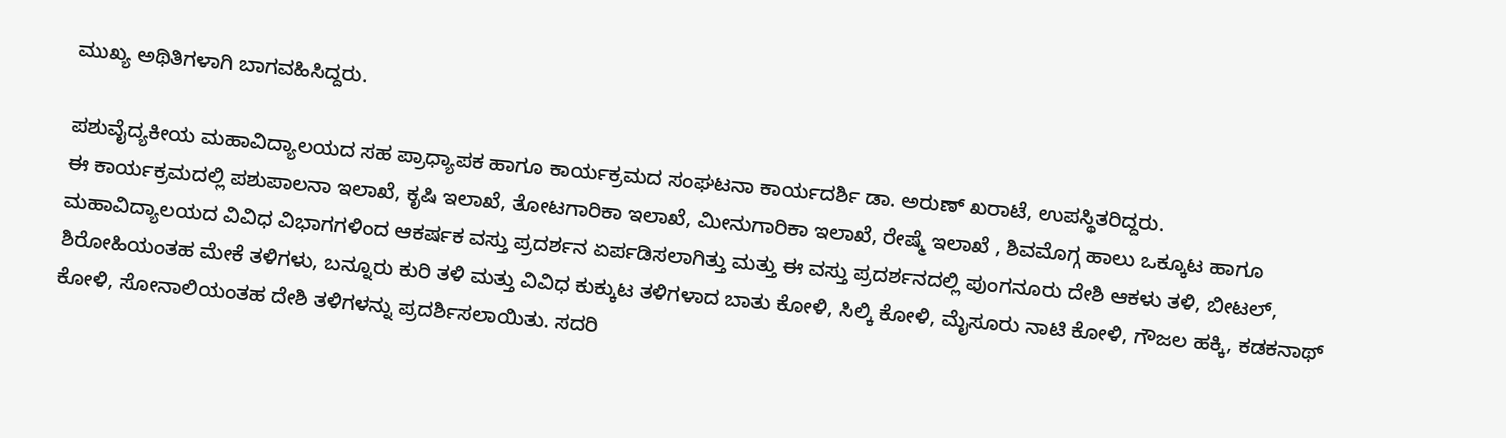ಮುಖ್ಯ ಅಥಿತಿಗಳಾಗಿ ಬಾಗವಹಿಸಿದ್ದರು.

ಪಶುವೈದ್ಯಕೀಯ ಮಹಾವಿದ್ಯಾಲಯದ ಸಹ ಪ್ರಾಧ್ಯಾಪಕ ಹಾಗೂ ಕಾರ್ಯಕ್ರಮದ ಸಂಘಟನಾ ಕಾರ್ಯದರ್ಶಿ ಡಾ. ಅರುಣ್ ಖರಾಟೆ, ಉಪಸ್ಥಿತರಿದ್ದರು.
ಈ ಕಾರ್ಯಕ್ರಮದಲ್ಲಿ ಪಶುಪಾಲನಾ ಇಲಾಖೆ, ಕೃಷಿ ಇಲಾಖೆ, ತೋಟಗಾರಿಕಾ ಇಲಾಖೆ, ಮೀನುಗಾರಿಕಾ ಇಲಾಖೆ, ರೇಷ್ಮೆ ಇಲಾಖೆ , ಶಿವಮೊಗ್ಗ ಹಾಲು ಒಕ್ಕೂಟ ಹಾಗೂ ಮಹಾವಿದ್ಯಾಲಯದ ವಿವಿಧ ವಿಭಾಗಗಳಿಂದ ಆಕರ್ಷಕ ವಸ್ತು ಪ್ರದರ್ಶನ ಏರ್ಪಡಿಸಲಾಗಿತ್ತು ಮತ್ತು ಈ ವಸ್ತು ಪ್ರದರ್ಶನದಲ್ಲಿ ಪುಂಗನೂರು ದೇಶಿ ಆಕಳು ತಳಿ, ಬೀಟಲ್, ಶಿರೋಹಿಯಂತಹ ಮೇಕೆ ತಳಿಗಳು, ಬನ್ನೂರು ಕುರಿ ತಳಿ ಮತ್ತು ವಿವಿಧ ಕುಕ್ಕುಟ ತಳಿಗಳಾದ ಬಾತು ಕೋಳಿ, ಸಿಲ್ಕಿ ಕೋಳಿ, ಮೈಸೂರು ನಾಟಿ ಕೋಳಿ, ಗೌಜಲ ಹಕ್ಕಿ, ಕಡಕನಾಥ್ ಕೋಳಿ, ಸೋನಾಲಿಯಂತಹ ದೇಶಿ ತಳಿಗಳನ್ನು ಪ್ರದರ್ಶಿಸಲಾಯಿತು. ಸದರಿ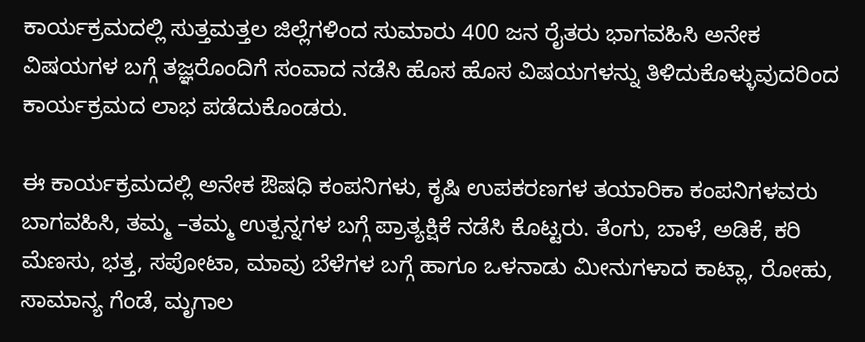ಕಾರ್ಯಕ್ರಮದಲ್ಲಿ ಸುತ್ತಮತ್ತಲ ಜಿಲ್ಲೆಗಳಿಂದ ಸುಮಾರು 400 ಜನ ರೈತರು ಭಾಗವಹಿಸಿ ಅನೇಕ ವಿಷಯಗಳ ಬಗ್ಗೆ ತಜ್ಞರೊಂದಿಗೆ ಸಂವಾದ ನಡೆಸಿ ಹೊಸ ಹೊಸ ವಿಷಯಗಳನ್ನು ತಿಳಿದುಕೊಳ್ಳುವುದರಿಂದ ಕಾರ್ಯಕ್ರಮದ ಲಾಭ ಪಡೆದುಕೊಂಡರು.

ಈ ಕಾರ್ಯಕ್ರಮದಲ್ಲಿ ಅನೇಕ ಔಷಧಿ ಕಂಪನಿಗಳು, ಕೃಷಿ ಉಪಕರಣಗಳ ತಯಾರಿಕಾ ಕಂಪನಿಗಳವರು ಬಾಗವಹಿಸಿ, ತಮ್ಮ –ತಮ್ಮ ಉತ್ಪನ್ನಗಳ ಬಗ್ಗೆ ಪ್ರಾತ್ಯಕ್ಷಿಕೆ ನಡೆಸಿ ಕೊಟ್ಟರು. ತೆಂಗು, ಬಾಳೆ, ಅಡಿಕೆ, ಕರಿ ಮೆಣಸು, ಭತ್ತ, ಸಪೋಟಾ, ಮಾವು ಬೆಳೆಗಳ ಬಗ್ಗೆ ಹಾಗೂ ಒಳನಾಡು ಮೀನುಗಳಾದ ಕಾಟ್ಲಾ, ರೋಹು, ಸಾಮಾನ್ಯ ಗೆಂಡೆ, ಮೃಗಾಲ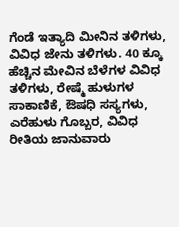ಗೆಂಡೆ ಇತ್ಯಾದಿ ಮೀನಿನ ತಳಿಗಳು, ವಿವಿಧ ಜೇನು ತಳಿಗಳು. 40 ಕ್ಕೂ ಹೆಚ್ಚಿನ ಮೇವಿನ ಬೆಳೆಗಳ ವಿವಿಧ ತಳಿಗಳು, ರೇಷ್ಮೆ ಹುಳುಗಳ ಸಾಕಾಣಿಕೆ, ಔಷಧಿ ಸಸ್ಯಗಳು, ಎರೆಹುಳು ಗೊಬ್ಬರ, ವಿವಿಧ ರೀತಿಯ ಜಾನುವಾರು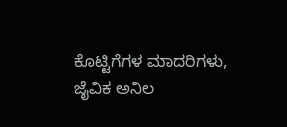ಕೊಟ್ಟಿಗೆಗಳ ಮಾದರಿಗಳು, ಜೈವಿಕ ಅನಿಲ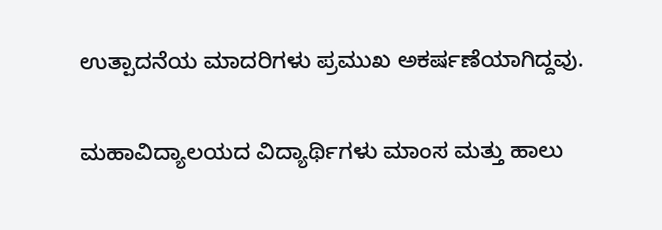ಉತ್ಪಾದನೆಯ ಮಾದರಿಗಳು ಪ್ರಮುಖ ಅಕರ್ಷಣೆಯಾಗಿದ್ದವು.

ಮಹಾವಿದ್ಯಾಲಯದ ವಿದ್ಯಾರ್ಥಿಗಳು ಮಾಂಸ ಮತ್ತು ಹಾಲು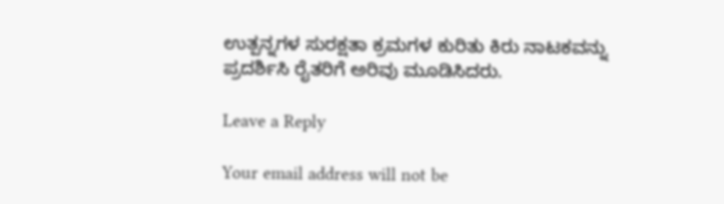ಉತ್ಪನ್ನಗಳ ಸುರಕ್ಷತಾ ಕ್ರಮಗಳ ಕುರಿತು ಕಿರು ನಾಟಕವನ್ನು ಪ್ರದರ್ಶಿಸಿ ರೈತರಿಗೆ ಅರಿವು ಮೂಡಿಸಿದರು.

Leave a Reply

Your email address will not be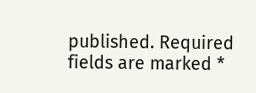published. Required fields are marked *